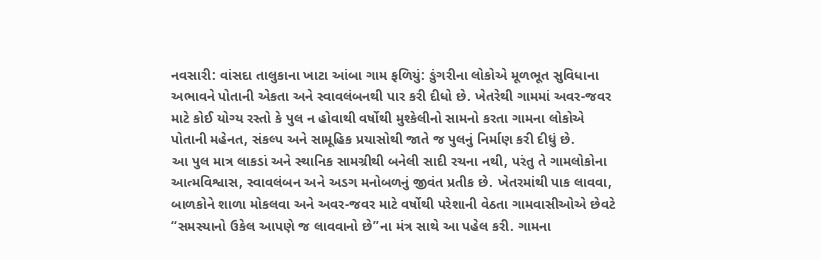નવસારી: વાંસદા તાલુકાના ખાટા આંબા ગામ ફળિયું: ઙુંગરીના લોકોએ મૂળભૂત સુવિધાના અભાવને પોતાની એકતા અને સ્વાવલંબનથી પાર કરી દીધો છે. ખેતરેથી ગામમાં અવર-જવર માટે કોઈ યોગ્ય રસ્તો કે પુલ ન હોવાથી વર્ષોથી મુશ્કેલીનો સામનો કરતા ગામના લોકોએ પોતાની મહેનત, સંકલ્પ અને સામૂહિક પ્રયાસોથી જાતે જ પુલનું નિર્માણ કરી દીધું છે.
આ પુલ માત્ર લાકડાં અને સ્થાનિક સામગ્રીથી બનેલી સાદી રચના નથી, પરંતુ તે ગામલોકોના આત્મવિશ્વાસ, સ્વાવલંબન અને અડગ મનોબળનું જીવંત પ્રતીક છે. ખેતરમાંથી પાક લાવવા, બાળકોને શાળા મોકલવા અને અવર-જવર માટે વર્ષોથી પરેશાની વેઠતા ગામવાસીઓએ છેવટે “સમસ્યાનો ઉકેલ આપણે જ લાવવાનો છે”ના મંત્ર સાથે આ પહેલ કરી. ગામના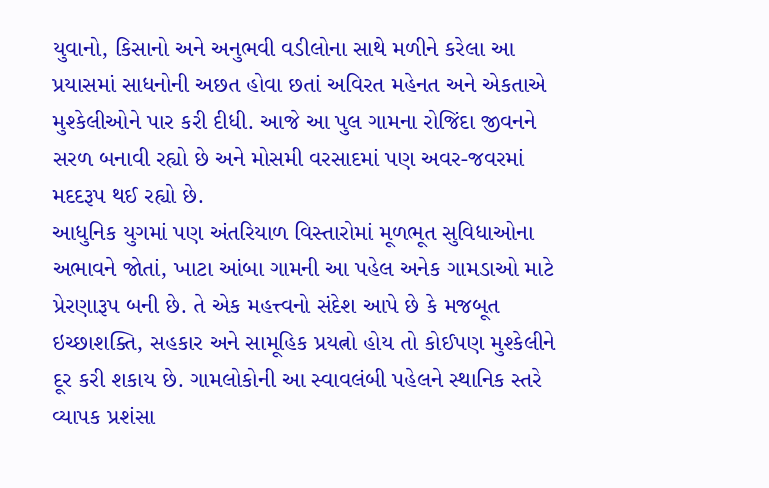યુવાનો, કિસાનો અને અનુભવી વડીલોના સાથે મળીને કરેલા આ પ્રયાસમાં સાધનોની અછત હોવા છતાં અવિરત મહેનત અને એકતાએ મુશ્કેલીઓને પાર કરી દીધી. આજે આ પુલ ગામના રોજિંદા જીવનને સરળ બનાવી રહ્યો છે અને મોસમી વરસાદમાં પણ અવર-જવરમાં મદદરૂપ થઈ રહ્યો છે.
આધુનિક યુગમાં પણ અંતરિયાળ વિસ્તારોમાં મૂળભૂત સુવિધાઓના અભાવને જોતાં, ખાટા આંબા ગામની આ પહેલ અનેક ગામડાઓ માટે પ્રેરણારૂપ બની છે. તે એક મહત્ત્વનો સંદેશ આપે છે કે મજબૂત ઇચ્છાશક્તિ, સહકાર અને સામૂહિક પ્રયત્નો હોય તો કોઈપણ મુશ્કેલીને દૂર કરી શકાય છે. ગામલોકોની આ સ્વાવલંબી પહેલને સ્થાનિક સ્તરે વ્યાપક પ્રશંસા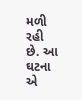મળી રહી છે. આ ઘટના એ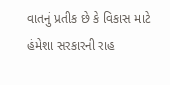વાતનું પ્રતીક છે કે વિકાસ માટે હંમેશા સરકારની રાહ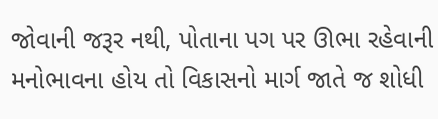જોવાની જરૂર નથી, પોતાના પગ પર ઊભા રહેવાની મનોભાવના હોય તો વિકાસનો માર્ગ જાતે જ શોધી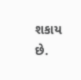શકાય છે.